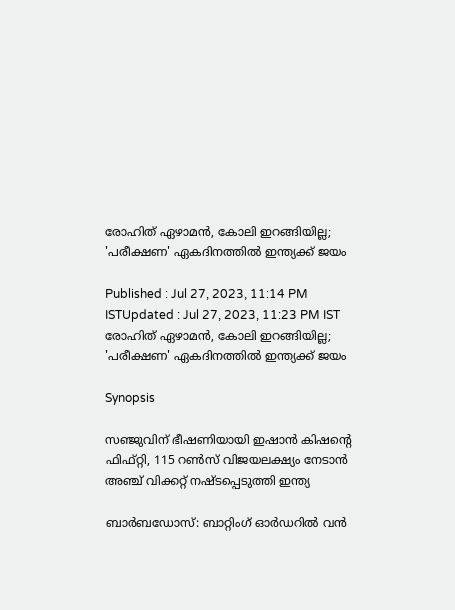രോഹിത് ഏഴാമന്‍, കോലി ഇറങ്ങിയില്ല; 'പരീക്ഷണ' ഏകദിനത്തില്‍ ഇന്ത്യക്ക് ജയം

Published : Jul 27, 2023, 11:14 PM ISTUpdated : Jul 27, 2023, 11:23 PM IST
രോഹിത് ഏഴാമന്‍, കോലി ഇറങ്ങിയില്ല; 'പരീക്ഷണ' ഏകദിനത്തില്‍ ഇന്ത്യക്ക് ജയം

Synopsis

സഞ്ജുവിന് ഭീഷണിയായി ഇഷാന്‍ കിഷന്‍റെ ഫിഫ്റ്റി, 115 റണ്‍സ് വിജയലക്ഷ്യം നേടാന്‍ അഞ്ച് വിക്കറ്റ് നഷ്ടപ്പെടുത്തി ഇന്ത്യ

ബാര്‍ബഡോസ്: ബാറ്റിംഗ് ഓർഡറില്‍ വന്‍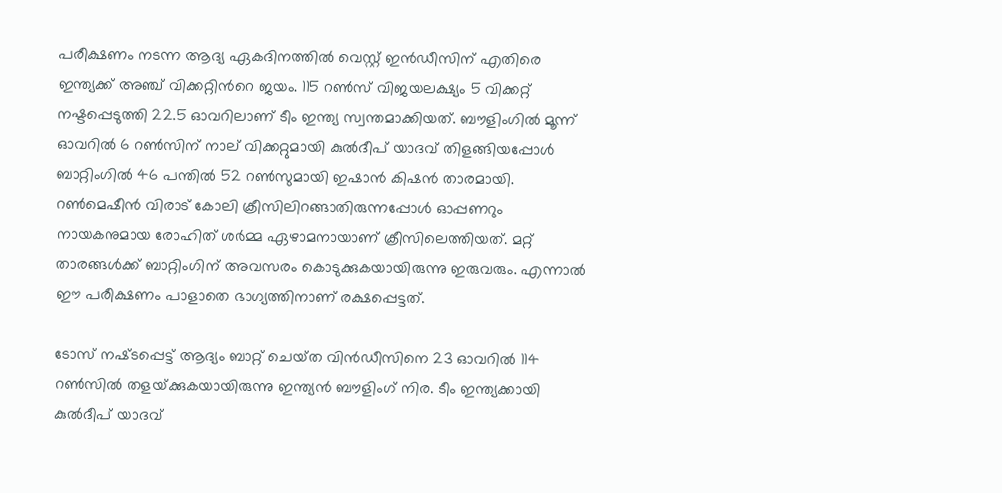പരീക്ഷണം നടന്ന ആദ്യ ഏകദിനത്തില്‍ വെസ്റ്റ് ഇന്‍ഡീസിന് എതിരെ ഇന്ത്യക്ക് അഞ്ച് വിക്കറ്റിന്‍റെ ജയം. 115 റണ്‍സ് വിജയലക്ഷ്യം 5 വിക്കറ്റ് നഷ്ടപ്പെടുത്തി 22.5 ഓവറിലാണ് ടീം ഇന്ത്യ സ്വന്തമാക്കിയത്. ബൗളിംഗില്‍ മൂന്ന് ഓവറില്‍ 6 റണ്‍സിന് നാല് വിക്കറ്റുമായി കുല്‍ദീപ് യാദവ് തിളങ്ങിയപ്പോള്‍ ബാറ്റിംഗില്‍ 46 പന്തില്‍ 52 റണ്‍സുമായി ഇഷാന്‍ കിഷന്‍ താരമായി. റണ്‍മെഷീന്‍ വിരാട് കോലി ക്രീസിലിറങ്ങാതിരുന്നപ്പോള്‍ ഓപ്പണറും നായകനുമായ രോഹിത് ശർമ്മ ഏഴാമനായാണ് ക്രീസിലെത്തിയത്. മറ്റ് താരങ്ങള്‍ക്ക് ബാറ്റിംഗിന് അവസരം കൊടുക്കുകയായിരുന്നു ഇരുവരും. എന്നാല്‍ ഈ പരീക്ഷണം പാളാതെ ഭാഗ്യത്തിനാണ് രക്ഷപ്പെട്ടത്.

ടോസ് നഷ്‌ടപ്പെട്ട് ആദ്യം ബാറ്റ് ചെയ്‌ത വിന്‍ഡീസിനെ 23 ഓവറില്‍ 114 റണ്‍സില്‍ തളയ്‌ക്കുകയായിരുന്നു ഇന്ത്യന്‍ ബൗളിംഗ് നിര. ടീം ഇന്ത്യക്കായി കുല്‍ദീപ് യാദവ്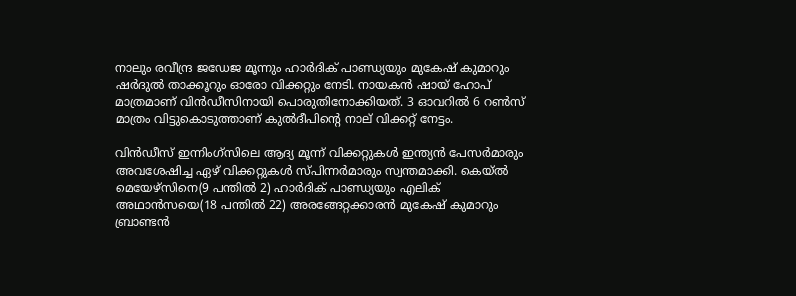നാലും രവീന്ദ്ര ജഡേജ മൂന്നും ഹാര്‍ദിക് പാണ്ഡ്യയും മുകേഷ് കുമാറും ഷര്‍ദുല്‍ താക്കൂറും ഓരോ വിക്കറ്റും നേടി. നായകന്‍ ഷായ് ഹോപ് മാത്രമാണ് വിന്‍ഡ‍ീസിനായി പൊരുതിനോക്കിയത്. 3 ഓവറില്‍ 6 റണ്‍സ് മാത്രം വിട്ടുകൊടുത്താണ് കുല്‍ദീപിന്‍റെ നാല് വിക്കറ്റ് നേട്ടം.

വിന്‍ഡീസ് ഇന്നിംഗ്‌സിലെ ആദ്യ മൂന്ന് വിക്കറ്റുകള്‍ ഇന്ത്യന്‍ പേസര്‍മാരും അവശേഷിച്ച ഏഴ് വിക്കറ്റുകള്‍ സ്‌പിന്നര്‍മാരും സ്വന്തമാക്കി. കെയ്‌ല്‍ മെയേഴ്‌സിനെ(9 പന്തില്‍ 2) ഹാര്‍ദിക് പാണ്ഡ്യയും എലിക് അഥാന്‍സയെ(18 പന്തില്‍ 22) അരങ്ങേറ്റക്കാരന്‍ മുകേഷ് കുമാറും ബ്രാണ്ടന്‍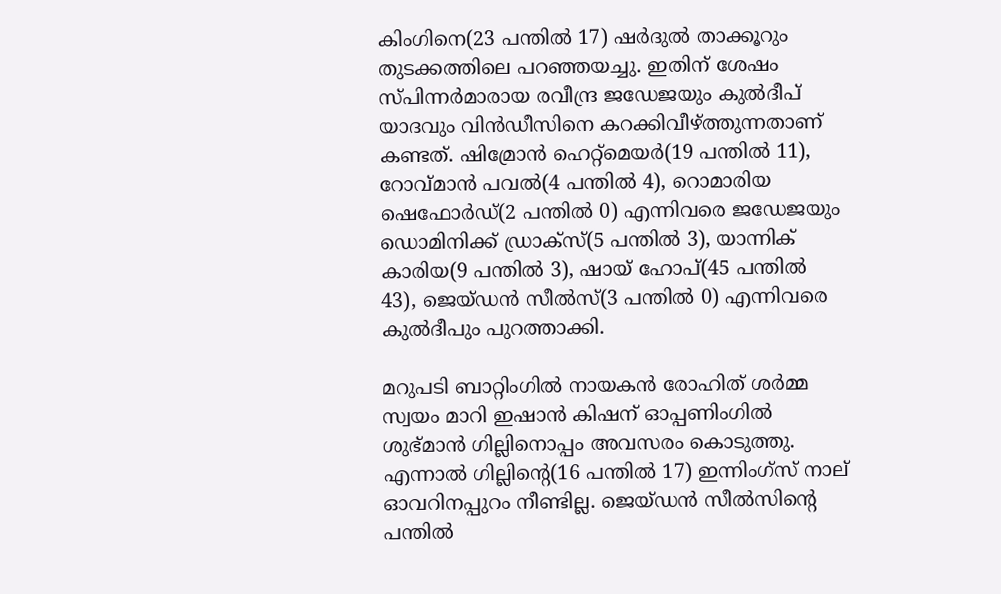കിംഗിനെ(23 പന്തില്‍ 17) ഷര്‍ദുല്‍ താക്കൂറും തുടക്കത്തിലെ പറഞ്ഞയച്ചു. ഇതിന് ശേഷം സ്‌പിന്നര്‍മാരായ രവീന്ദ്ര ജഡേജയും കുല്‍ദീപ് യാദവും വിന്‍ഡീസിനെ കറക്കിവീഴ്‌ത്തുന്നതാണ് കണ്ടത്. ഷിമ്രോന്‍ ഹെറ്റ്‌മെയര്‍(19 പന്തില്‍ 11), റോവ്‌മാന്‍ പവല്‍(4 പന്തില്‍ 4), റൊമാരിയ ഷെഫോര്‍ഡ്(2 പന്തില്‍ 0) എന്നിവരെ ജഡേജയും ഡൊമിനിക്ക് ഡ്രാക്‌സ്(5 പന്തില്‍ 3), യാന്നിക് കാരിയ(9 പന്തില്‍ 3), ഷായ് ഹോപ്(45 പന്തില്‍ 43), ജെയ്‌ഡന്‍ സീല്‍സ്(3 പന്തില്‍ 0) എന്നിവരെ കുല്‍ദീപും പുറത്താക്കി.

മറുപടി ബാറ്റിംഗില്‍ നായകന്‍ രോഹിത് ശര്‍മ്മ സ്വയം മാറി ഇഷാന്‍ കിഷന് ഓപ്പണിംഗില്‍ ശുഭ്‌മാന്‍ ഗില്ലിനൊപ്പം അവസരം കൊടുത്തു. എന്നാല്‍ ഗില്ലിന്‍റെ(16 പന്തില്‍ 17) ഇന്നിംഗ്‌സ് നാല് ഓവറിനപ്പുറം നീണ്ടില്ല. ജെയ്‌ഡന്‍ സീല്‍സിന്‍റെ പന്തില്‍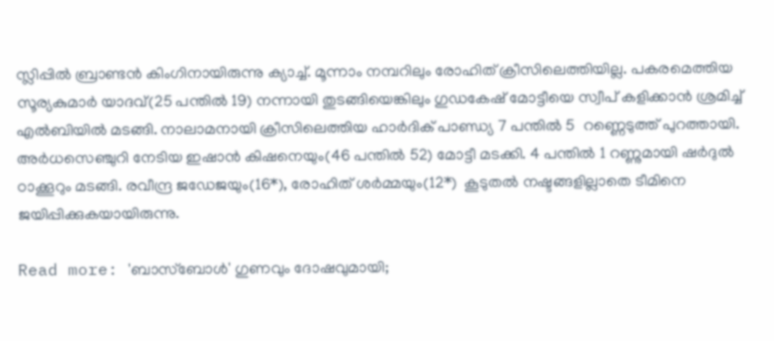സ്ലിപ്പില്‍ ബ്രാണ്ടന്‍ കിംഗിനായിരുന്നു ക്യാച്ച്. മൂന്നാം നമ്പറിലും രോഹിത് ക്രീസിലെത്തിയില്ല. പകരമെത്തിയ സൂര്യകുമാര്‍ യാദവ്(25 പന്തില്‍ 19) നന്നായി തുടങ്ങിയെങ്കിലും ഗുഡകേഷ് മോട്ടീയെ സ്വീപ് കളിക്കാന്‍ ശ്രമിച്ച് എല്‍ബിയില്‍ മടങ്ങി. നാലാമനായി ക്രീസിലെത്തിയ ഹാർദിക് പാണ്ഡ്യ 7 പന്തില്‍ 5  റണ്ണെടുത്ത് പുറത്തായി. അർധസെഞ്ചുറി നേടിയ ഇഷാന്‍ കിഷനെയും(46 പന്തില്‍ 52) മോട്ടീ മടക്കി. 4 പന്തില്‍ 1 റണ്ണുമായി ഷർദുല്‍ ഠാക്കൂറും മടങ്ങി. രവീന്ദ്ര ജഡേജയും(16*), രോഹിത് ശർമ്മയും(12*)  കൂടുതല്‍ നഷ്ടങ്ങളില്ലാതെ ടീമിനെ ജയിപ്പിക്കുകയായിരുന്നു.

Read more: 'ബാസ്‌ബോള്‍' ഗുണവും ദോഷവുമായി;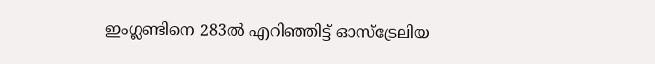ഇംഗ്ലണ്ടിനെ 283ല്‍ എറിഞ്ഞിട്ട് ഓസ്‌ട്രേലിയ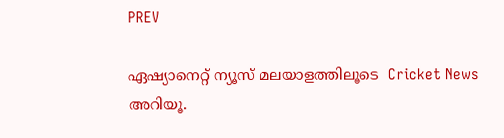PREV

ഏഷ്യാനെറ്റ് ന്യൂസ് മലയാളത്തിലൂടെ  Cricket News അറിയൂ.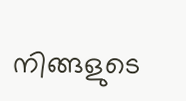നിങ്ങളുടെ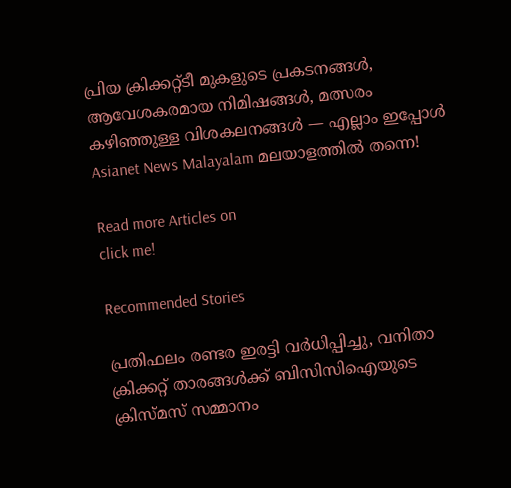പ്രിയ ക്രിക്കറ്റ്ടീ മുകളുടെ പ്രകടനങ്ങൾ, ആവേശകരമായ നിമിഷങ്ങൾ, മത്സരം കഴിഞ്ഞുള്ള വിശകലനങ്ങൾ — എല്ലാം ഇപ്പോൾ Asianet News Malayalam മലയാളത്തിൽ തന്നെ!

Read more Articles on
click me!

Recommended Stories

പ്രതിഫലം രണ്ടര ഇരട്ടി വര്‍ധിപ്പിച്ചു, വനിതാ ക്രിക്കറ്റ് താരങ്ങള്‍ക്ക് ബിസിസിഐയുടെ ക്രിസ്മസ് സമ്മാനം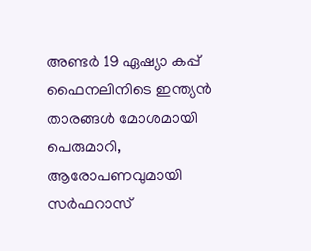അണ്ടർ 19 ഏഷ്യാ കപ്പ് ഫൈനലിനിടെ ഇന്ത്യൻ താരങ്ങള്‍ മോശമായി പെരുമാറി, ആരോപണവുമായി സര്‍ഫറാസ്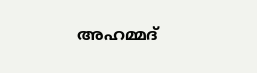അഹമ്മദ്